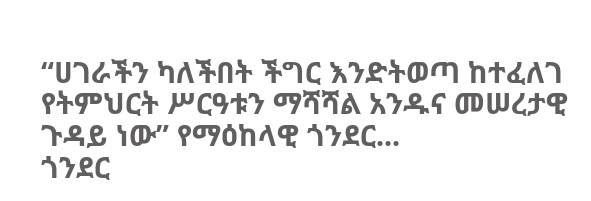“ሀገራችን ካለችበት ችግር እንድትወጣ ከተፈለገ የትምህርት ሥርዓቱን ማሻሻል አንዱና መሠረታዊ ጉዳይ ነው” የማዕከላዊ ጎንደር...
ጎንደር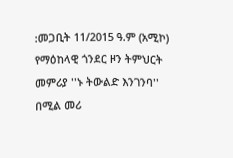:መጋቢት 11/2015 ዓ.ም (አሚኮ) የማዕከላዊ ጎንደር ዞን ትምህርት መምሪያ ''ኑ ትውልድ እንገንባ'' በሚል መሪ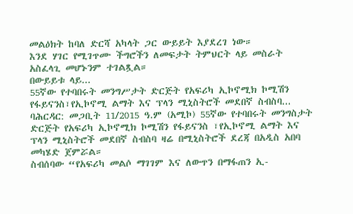መልዕክት ከባለ ድርሻ አካላት ጋር ውይይት እያደረገ ነው።
እንደ ሃገር የሚገጥሙ ችግሮችን ለመፍታት ትምህርት ላይ መስራት አስፈላጊ መሆኑንም ተገልጿል።
በውይይቱ ላይ...
55ኛው የተባበሩት መንግሥታት ድርጅት የአፍሪካ ኢኮኖሚክ ኮሚሽን የፋይናንስ፣የኢኮኖሚ ልማት እና ፕላን ሚኒስትሮች መደበኛ ስብስባ...
ባሕርዳር: መጋቢት 11/2015 ዓ.ም (አሚኮ) 55ኛው የተባበሩት መንግስታት ድርጅት የአፍሪካ ኢኮኖሚክ ኮሚሽን የፋይናንስ ፣የኢኮኖሚ ልማት እና ፕላን ሚኒስትሮች መደበኛ ስብስባ ዛሬ በሚኒስትሮች ደረጃ በአዲስ አበባ መካሄድ ጀምሯል።
ስብሰባው “የአፍሪካ መልሶ ማገገም እና ለውጥን በማፋጠን ኢ-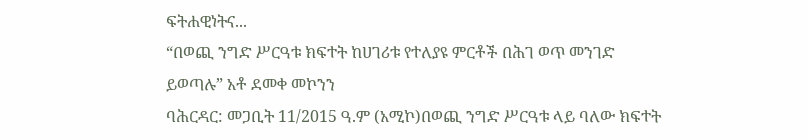ፍትሐዊነትና...
“በወጪ ንግድ ሥርዓቱ ክፍተት ከሀገሪቱ የተለያዩ ምርቶች በሕገ ወጥ መንገድ ይወጣሉ” አቶ ደመቀ መኮንን
ባሕርዳር: መጋቢት 11/2015 ዓ.ም (አሚኮ)በወጪ ንግድ ሥርዓቱ ላይ ባለው ክፍተት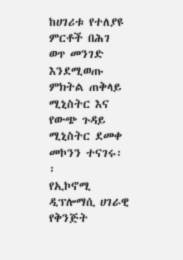ከሀገሪቱ የተለያዩ ምርቶች በሕገ ወጥ መንገድ እንደሚወጡ ምክትል ጠቅላይ ሚኒስትር እና የውጭ ጉዳይ ሚኒስትር ደመቀ መኮንን ተናገሩ፡፡
የኢኮኖሚ ዲፕሎማሲ ሀገራዊ የቅንጅት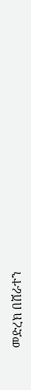መድረክ በሸራተን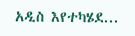አዲስ እየተካሄደ...